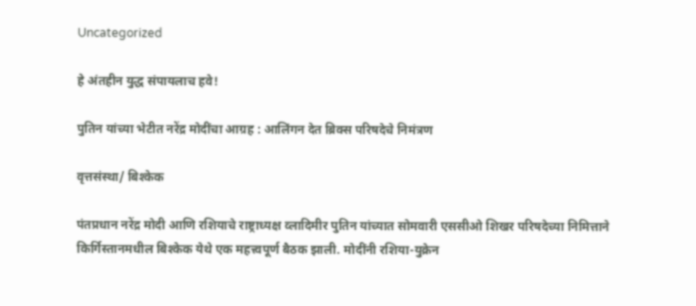Uncategorized

हे अंतहीन युद्ध संपायलाच हवे!

पुतिन यांच्या भेटीत नरेंद्र मोदींचा आग्रह : आलिंगन देत ब्रिक्स परिषदेचे निमंत्रण

वृत्तसंस्था/ बिश्केक

पंतप्रधान नरेंद्र मोदी आणि रशियाचे राष्ट्राध्यक्ष व्लादिमीर पुतिन यांच्यात सोमवारी एससीओ शिखर परिषदेच्या निमित्ताने किर्गिस्तानमधील बिश्केक येथे एक महत्त्वपूर्ण बैठक झाली. मोदींनी रशिया-युक्रेन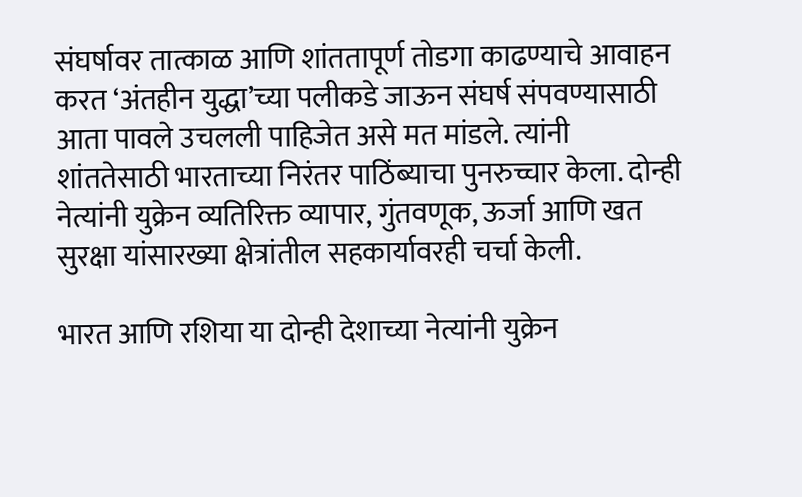संघर्षावर तात्काळ आणि शांततापूर्ण तोडगा काढण्याचे आवाहन करत ‘अंतहीन युद्धा’च्या पलीकडे जाऊन संघर्ष संपवण्यासाठी आता पावले उचलली पाहिजेत असे मत मांडले. त्यांनी शांततेसाठी भारताच्या निरंतर पाठिंब्याचा पुनरुच्चार केला. दोन्ही नेत्यांनी युक्रेन व्यतिरिक्त व्यापार, गुंतवणूक, ऊर्जा आणि खत सुरक्षा यांसारख्या क्षेत्रांतील सहकार्यावरही चर्चा केली.

भारत आणि रशिया या दोन्ही देशाच्या नेत्यांनी युक्रेन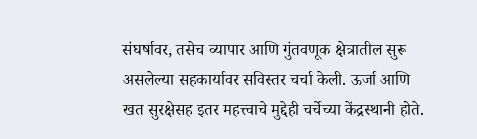संघर्षावर, तसेच व्यापार आणि गुंतवणूक क्षेत्रातील सुरू असलेल्या सहकार्यावर सविस्तर चर्चा केली. ऊर्जा आणि खत सुरक्षेसह इतर महत्त्वाचे मुद्देही चर्चेच्या केंद्रस्थानी होते.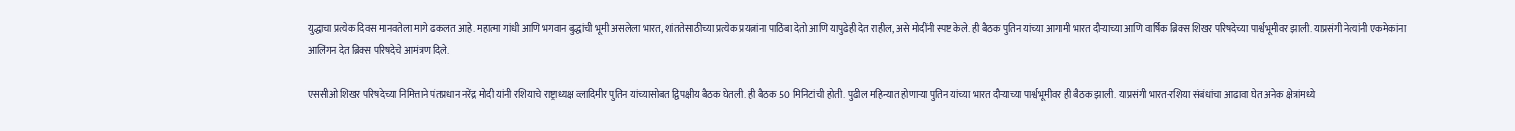युद्धाचा प्रत्येक दिवस मानवतेला मागे ढकलत आहे. महात्मा गांधी आणि भगवान बुद्धांची भूमी असलेला भारत, शांततेसाठीच्या प्रत्येक प्रयत्नांना पाठिंबा देतो आणि यापुढेही देत राहील, असे मोदींनी स्पष्ट केले. ही बैठक पुतिन यांच्या आगामी भारत दौऱ्याच्या आणि वार्षिक ब्रिक्स शिखर परिषदेच्या पार्श्वभूमीवर झाली. याप्रसंगी नेत्यांनी एकमेकांना आलिंगन देत ब्रिक्स परिषदेचे आमंत्रण दिले.

एससीओ शिखर परिषदेच्या निमित्ताने पंतप्रधान नरेंद्र मोदी यांनी रशियाचे राष्ट्राध्यक्ष व्लादिमीर पुतिन यांच्यासोबत द्विपक्षीय बैठक घेतली. ही बैठक 50 मिनिटांची होती. पुढील महिन्यात होणाऱ्या पुतिन यांच्या भारत दौऱ्याच्या पार्श्वभूमीवर ही बैठक झाली. याप्रसंगी भारत-रशिया संबंधांचा आढावा घेत अनेक क्षेत्रांमध्ये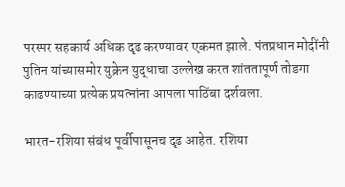परस्पर सहकार्य अधिक दृढ करण्यावर एकमत झाले. पंतप्रधान मोदींनी पुतिन यांच्यासमोर युक्रेन युद्धाचा उल्लेख करत शांततापूर्ण तोडगा काढण्याच्या प्रत्येक प्रयत्नांना आपला पाठिंबा दर्शवला.

भारत-रशिया संबंध पूर्वीपासूनच दृढ आहेत. रशिया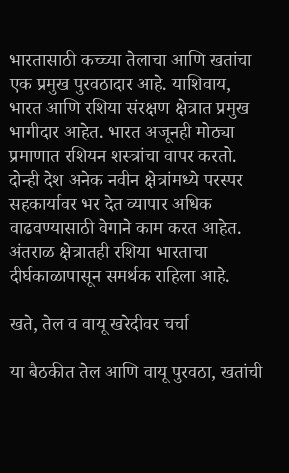भारतासाठी कच्च्या तेलाचा आणि खतांचा एक प्रमुख पुरवठादार आहे. याशिवाय, भारत आणि रशिया संरक्षण क्षेत्रात प्रमुख भागीदार आहेत. भारत अजूनही मोठ्या प्रमाणात रशियन शस्त्रांचा वापर करतो. दोन्ही देश अनेक नवीन क्षेत्रांमध्ये परस्पर सहकार्यावर भर देत व्यापार अधिक वाढवण्यासाठी वेगाने काम करत आहेत. अंतराळ क्षेत्रातही रशिया भारताचा दीर्घकाळापासून समर्थक राहिला आहे.

खते, तेल व वायू खरेदीवर चर्चा

या बैठकीत तेल आणि वायू पुरवठा, खतांची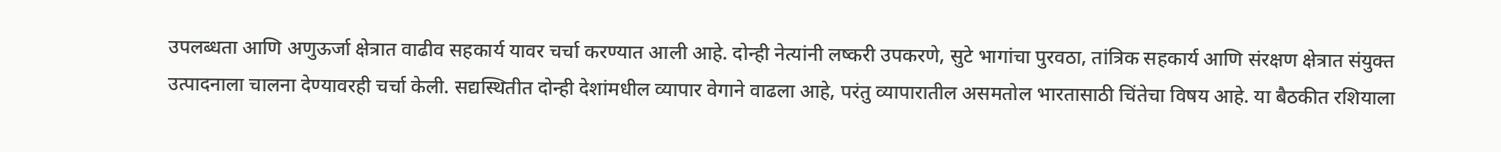उपलब्धता आणि अणुऊर्जा क्षेत्रात वाढीव सहकार्य यावर चर्चा करण्यात आली आहे. दोन्ही नेत्यांनी लष्करी उपकरणे, सुटे भागांचा पुरवठा, तांत्रिक सहकार्य आणि संरक्षण क्षेत्रात संयुक्त उत्पादनाला चालना देण्यावरही चर्चा केली. सद्यस्थितीत दोन्ही देशांमधील व्यापार वेगाने वाढला आहे, परंतु व्यापारातील असमतोल भारतासाठी चिंतेचा विषय आहे. या बैठकीत रशियाला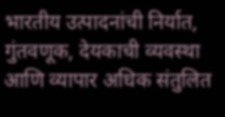भारतीय उत्पादनांची निर्यात, गुंतवणूक, देयकाची व्यवस्था आणि व्यापार अधिक संतुलित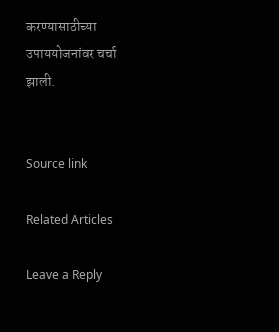करण्यासाठीच्या उपाययोजनांवर चर्चा झाली.


Source link

Related Articles

Leave a Reply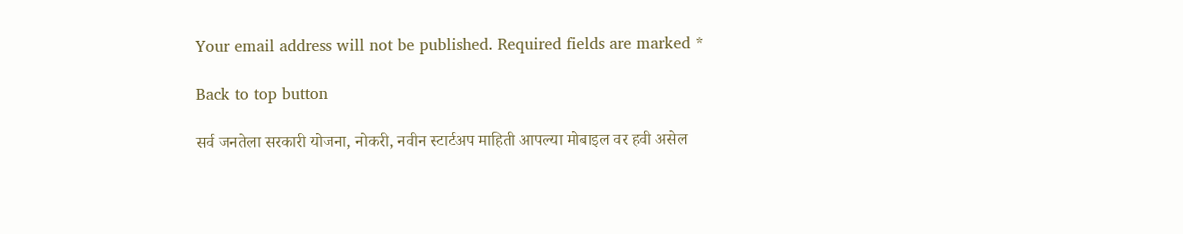Your email address will not be published. Required fields are marked *

Back to top button

सर्व जनतेला सरकारी योजना, नोकरी, नवीन स्टार्टअप माहिती आपल्या मोबाइल वर हवी असेल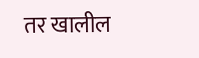तर खालील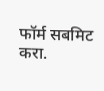फॉर्म सबमिट करा.